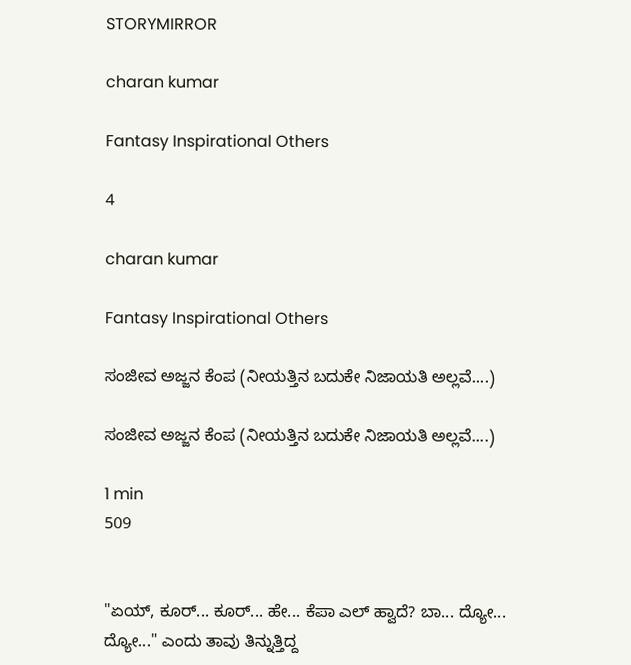STORYMIRROR

charan kumar

Fantasy Inspirational Others

4

charan kumar

Fantasy Inspirational Others

ಸಂಜೀವ ಅಜ್ಜನ ಕೆಂಪ (ನೀಯತ್ತಿನ ಬದುಕೇ ನಿಜಾಯತಿ ಅಲ್ಲವೆ....)

ಸಂಜೀವ ಅಜ್ಜನ ಕೆಂಪ (ನೀಯತ್ತಿನ ಬದುಕೇ ನಿಜಾಯತಿ ಅಲ್ಲವೆ....)

1 min
509


"ಏಯ್, ಕೂರ್... ಕೂರ್... ಹೇ... ಕೆಪಾ ಎಲ್ ಹ್ವಾದೆ? ಬಾ... ದ್ಯೋ... ದ್ಯೋ..." ಎಂದು ತಾವು ತಿನ್ನುತ್ತಿದ್ದ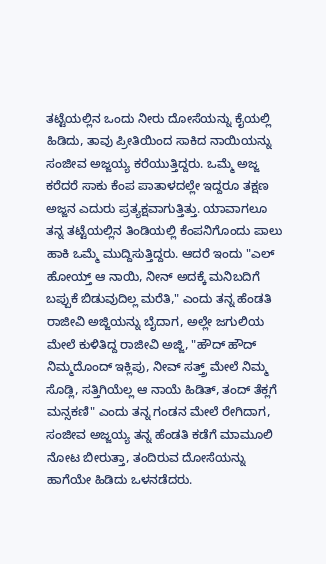ತಟ್ಟೆಯಲ್ಲಿನ ಒಂದು ನೀರು ದೋಸೆಯನ್ನು ಕೈಯಲ್ಲಿ ಹಿಡಿದು, ತಾವು ಪ್ರೀತಿಯಿಂದ ಸಾಕಿದ ನಾಯಿಯನ್ನು ಸಂಜೀವ ಅಜ್ಜಯ್ಯ ಕರೆಯುತ್ತಿದ್ದರು. ಒಮ್ಮೆ ಅಜ್ಜ ಕರೆದರೆ ಸಾಕು ಕೆಂಪ ಪಾತಾಳದಲ್ಲೇ ಇದ್ದರೂ ತಕ್ಷಣ ಅಜ್ಜನ ಎದುರು ಪ್ರತ್ಯಕ್ಷವಾಗುತ್ತಿತ್ತು. ಯಾವಾಗಲೂ ತನ್ನ ತಟ್ಟೆಯಲ್ಲಿನ ತಿಂಡಿಯಲ್ಲಿ ಕೆಂಪನಿಗೊಂದು ಪಾಲು ಹಾಕಿ ಒಮ್ಮೆ ಮುದ್ದಿಸುತ್ತಿದ್ದರು. ಆದರೆ ಇಂದು "ಎಲ್ ಹೋಯ್ತ್ ಆ ನಾಯಿ, ನೀನ್ ಅದಕ್ಕೆ ಮನಿಬದಿಗೆ ಬಪ್ಪುಕೆ ಬಿಡುವುದಿಲ್ಲ ಮರೆತಿ," ಎಂದು ತನ್ನ ಹೆಂಡತಿ ರಾಜೀವಿ ಅಜ್ಜಿಯನ್ನು ಬೈದಾಗ, ಅಲ್ಲೇ ಜಗುಲಿಯ ಮೇಲೆ ಕುಳಿತಿದ್ದ ರಾಜೀವಿ ಅಜ್ಜಿ, "ಹೌದ್ ಹೌದ್ ನಿಮ್ಮದೊಂದ್ ಇಕ್ಲಿಪು, ನೀವ್ ಸತ್ತ್ರ್ ಮೇಲೆ ನಿಮ್ಮ ಸೊಡ್ಲಿ, ಸತ್ತಿಗಿಯೆಲ್ಲ ಆ ನಾಯೆ ಹಿಡಿತ್, ತಂದ್ ತೆಕ್ಲಗೆ ಮನ್ಸಕಣಿ" ಎಂದು ತನ್ನ ಗಂಡನ ಮೇಲೆ ರೇಗಿದಾಗ, ಸಂಜೀವ ಅಜ್ಜಯ್ಯ ತನ್ನ ಹೆಂಡತಿ ಕಡೆಗೆ ಮಾಮೂಲಿ ನೋಟ ಬೀರುತ್ತಾ, ತಂದಿರುವ ದೋಸೆಯನ್ನು ಹಾಗೆಯೇ ಹಿಡಿದು ಒಳನಡೆದರು.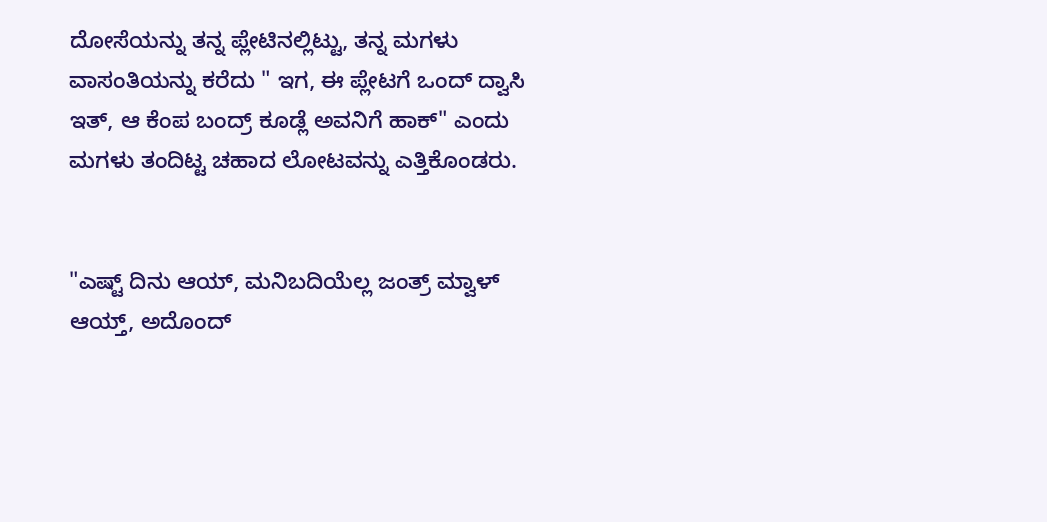ದೋಸೆಯನ್ನು ತನ್ನ ಪ್ಲೇಟಿನಲ್ಲಿಟ್ಟು, ತನ್ನ ಮಗಳು ವಾಸಂತಿಯನ್ನು ಕರೆದು " ಇಗ, ಈ ಪ್ಲೇಟಗೆ ಒಂದ್ ದ್ವಾಸಿ ಇತ್, ಆ ಕೆಂಪ ಬಂದ್ರ್ ಕೂಡ್ಲೆ ಅವನಿಗೆ ಹಾಕ್" ಎಂದು ಮಗಳು ತಂದಿಟ್ಟ ಚಹಾದ ಲೋಟವನ್ನು ಎತ್ತಿಕೊಂಡರು.


"ಎಷ್ಟ್ ದಿನು ಆಯ್, ಮನಿಬದಿಯೆಲ್ಲ ಜಂತ್ರ್ ಮ್ವಾಳ್ ಆಯ್ತ್, ಅದೊಂದ್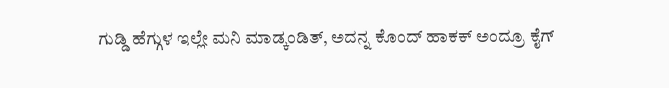ಗುಡ್ಡಿ ಹೆಗ್ಗುಳ ಇಲ್ಲೇ ಮನಿ ಮಾಡ್ಕಂಡಿತ್, ಅದನ್ನ ಕೊಂದ್ ಹಾಕಕ್ ಅಂದ್ರೂ ಕೈಗ್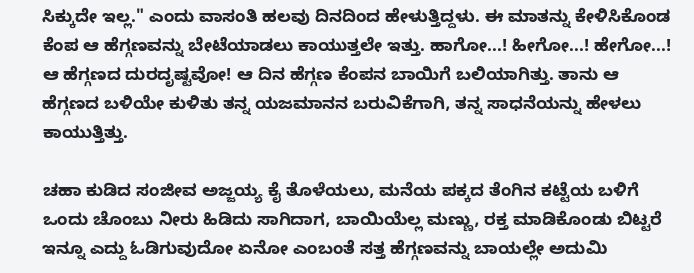ಸಿಕ್ಕುದೇ ಇಲ್ಲ." ಎಂದು ವಾಸಂತಿ ಹಲವು ದಿನದಿಂದ ಹೇಳುತ್ತಿದ್ದಳು. ಈ ಮಾತನ್ನು ಕೇಳಿಸಿಕೊಂಡ ಕೆಂಪ ಆ ಹೆಗ್ಗಣವನ್ನು ಬೇಟೆಯಾಡಲು ಕಾಯುತ್ತಲೇ ಇತ್ತು. ಹಾಗೋ...! ಹೀಗೋ...! ಹೇಗೋ...! ಆ ಹೆಗ್ಗಣದ ದುರದೃಷ್ಟವೋ! ಆ ದಿನ ಹೆಗ್ಗಣ ಕೆಂಪನ ಬಾಯಿಗೆ ಬಲಿಯಾಗಿತ್ತು. ತಾನು ಆ ಹೆಗ್ಗಣದ ಬಳಿಯೇ ಕುಳಿತು ತನ್ನ ಯಜಮಾನನ ಬರುವಿಕೆಗಾಗಿ, ತನ್ನ ಸಾಧನೆಯನ್ನು ಹೇಳಲು ಕಾಯುತ್ತಿತ್ತು.

ಚಹಾ ಕುಡಿದ ಸಂಜೀವ ಅಜ್ಜಯ್ಯ ಕೈ ತೊಳೆಯಲು, ಮನೆಯ ಪಕ್ಕದ ತೆಂಗಿನ ಕಟ್ಟೆಯ ಬಳಿಗೆ ಒಂದು ಚೊಂಬು ನೀರು ಹಿಡಿದು ಸಾಗಿದಾಗ, ಬಾಯಿಯೆಲ್ಲ ಮಣ್ಣು, ರಕ್ತ ಮಾಡಿಕೊಂಡು ಬಿಟ್ಟರೆ ಇನ್ನೂ ಎದ್ದು ಓಡಿಗುವುದೋ ಏನೋ ಎಂಬಂತೆ ಸತ್ತ ಹೆಗ್ಗಣವನ್ನು ಬಾಯಲ್ಲೇ ಅದುಮಿ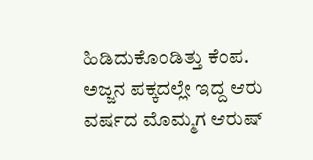ಹಿಡಿದುಕೊಂಡಿತ್ತು ಕೆಂಪ. ಅಜ್ಜನ ಪಕ್ಕದಲ್ಲೇ ಇದ್ದ ಆರು ವರ್ಷದ ಮೊಮ್ಮಗ ಆರುಷ್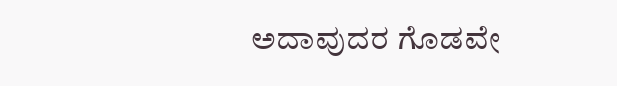ಅದಾವುದರ ಗೊಡವೇ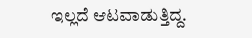ಇಲ್ಲದೆ ಆಟವಾಡುತ್ತಿದ್ದ.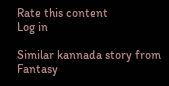Rate this content
Log in

Similar kannada story from Fantasy